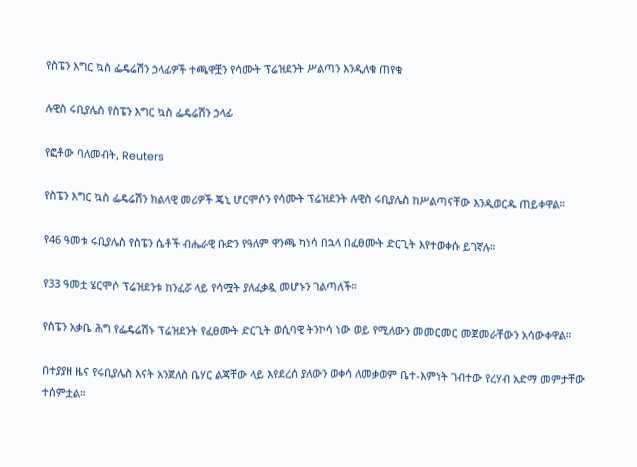የስፔን እግር ኳስ ፌዴሬሽን ኃላፊዎች ተጫዋቿን የሳሙት ፕሬዝደንት ሥልጣን እንዲለቁ ጠየቁ

ሉዊስ ሩቢያሌስ የስፔን እግር ኳስ ፌዴሬሽን ኃላፊ

የፎቶው ባለመብት, Reuters

የስፔን እግር ኳስ ፌዴሬሽን ክልላዊ መሪዎች ጄኒ ሆርሞሶን የሳሙት ፕሬዝደንት ሉዊስ ሩቢያሌስ ከሥልጣናቸው እንዲወርዱ ጠይቀዋል።

የ46 ዓመቱ ሩቢያሌስ የስፔን ሴቶች ብሔራዊ ቡድን የዓለም ዋንጫ ካነሳ በኋላ በፈፀሙት ድርጊት እየተወቀሱ ይገኛሉ።

የ33 ዓመቷ ሄርሞሶ ፕሬዝደንቱ ከንፈሯ ላይ የሳሟት ያለፈቃዷ መሆኑን ገልጣለች።

የስፔን አቃቤ ሕግ የፌዴሬሽኑ ፕሬዝደንት የፈፀሙት ድርጊት ወሲባዊ ትንኮሳ ነው ወይ የሚለውን መመርመር መጀመራቸውን አሳውቀዋል።

በተያያዘ ዜና የሩቢያሌስ እናት አንጀለስ ቤሃር ልጃቸው ላይ እየደረሰ ያለውን ወቀሳ ለመቃወም ቤተ-እምነት ገብተው የረሃብ አድማ መምታቸው ተሰምቷል።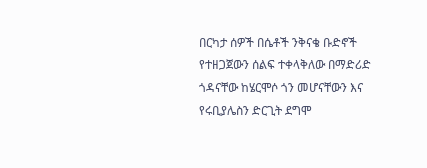በርካታ ሰዎች በሴቶች ንቅናቄ ቡድኖች የተዘጋጀውን ሰልፍ ተቀላቅለው በማድሪድ ጎዳናቸው ከሄርሞሶ ጎን መሆናቸውን እና የሩቢያሌስን ድርጊት ደግሞ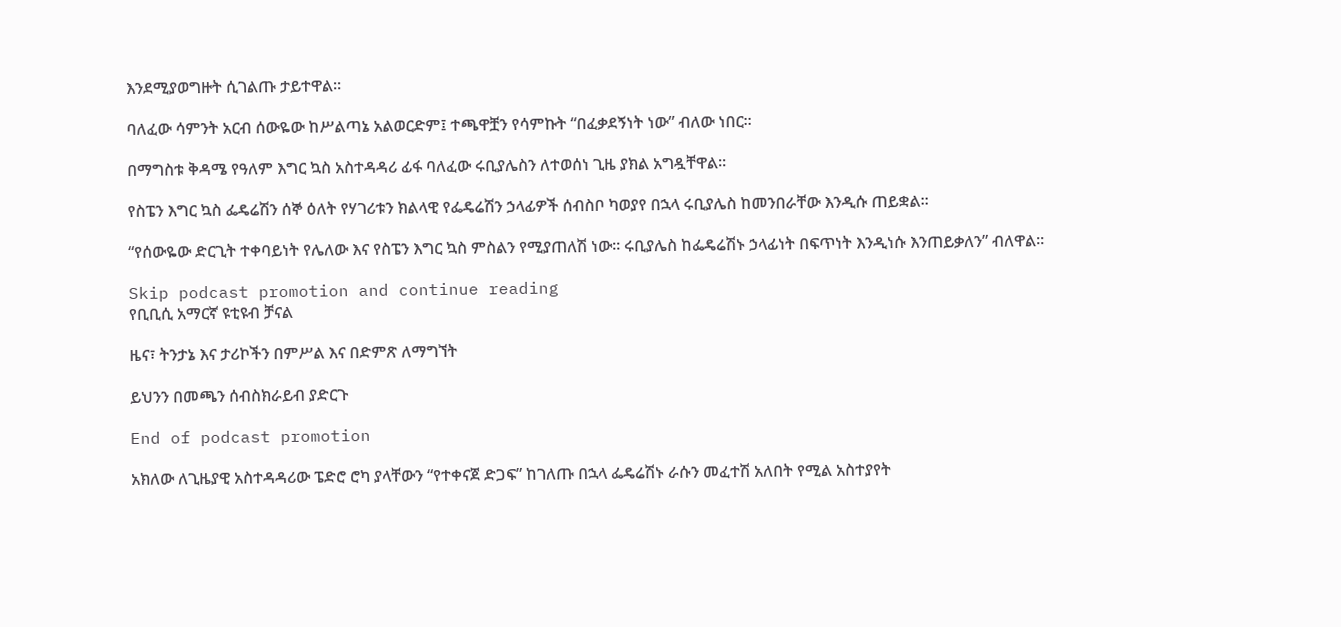እንደሚያወግዙት ሲገልጡ ታይተዋል።

ባለፈው ሳምንት አርብ ሰውዬው ከሥልጣኔ አልወርድም፤ ተጫዋቿን የሳምኩት “በፈቃደኝነት ነው” ብለው ነበር።

በማግስቱ ቅዳሜ የዓለም እግር ኳስ አስተዳዳሪ ፊፋ ባለፈው ሩቢያሌስን ለተወሰነ ጊዜ ያክል አግዷቸዋል።

የስፔን እግር ኳስ ፌዴሬሽን ሰኞ ዕለት የሃገሪቱን ክልላዊ የፌዴሬሽን ኃላፊዎች ሰብስቦ ካወያየ በኋላ ሩቢያሌስ ከመንበራቸው እንዲሱ ጠይቋል።

“የሰውዬው ድርጊት ተቀባይነት የሌለው እና የስፔን እግር ኳስ ምስልን የሚያጠለሽ ነው። ሩቢያሌስ ከፌዴሬሽኑ ኃላፊነት በፍጥነት እንዲነሱ እንጠይቃለን” ብለዋል።

Skip podcast promotion and continue reading
የቢቢሲ አማርኛ ዩቲዩብ ቻናል

ዜና፣ ትንታኔ እና ታሪኮችን በምሥል እና በድምጽ ለማግኘት

ይህንን በመጫን ሰብስክራይብ ያድርጉ

End of podcast promotion

አክለው ለጊዜያዊ አስተዳዳሪው ፔድሮ ሮካ ያላቸውን “የተቀናጀ ድጋፍ” ከገለጡ በኋላ ፌዴሬሽኑ ራሱን መፈተሽ አለበት የሚል አስተያየት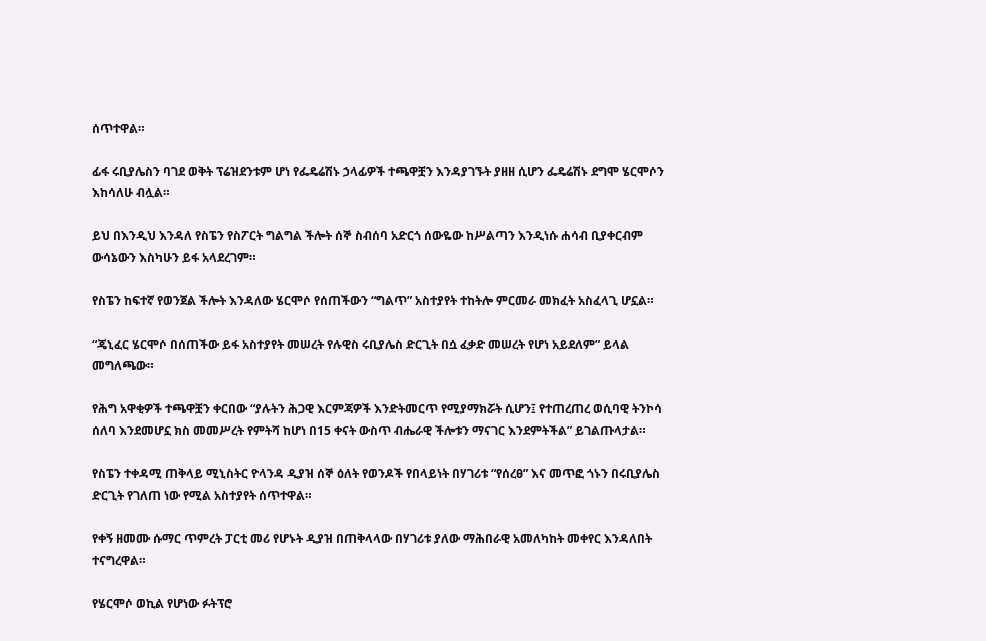ሰጥተዋል።

ፊፋ ሩቢያሌስን ባገደ ወቅት ፕሬዝደንቱም ሆነ የፌዴሬሽኑ ኃላፊዎች ተጫዋቿን እንዳያገኙት ያዘዘ ሲሆን ፌዴሬሽኑ ደግሞ ሄርሞሶን እከሳለሁ ብሏል።

ይህ በእንዲህ እንዳለ የስፔን የስፖርት ግልግል ችሎት ሰኞ ስብሰባ አድርጎ ሰውዬው ከሥልጣን እንዲነሱ ሐሳብ ቢያቀርብም ውሳኔውን እስካሁን ይፋ አላደረገም።

የስፔን ከፍተኛ የወንጀል ችሎት እንዳለው ሄርሞሶ የሰጠችውን “ግልጥ” አስተያየት ተከትሎ ምርመራ መክፈት አስፈላጊ ሆኗል።

“ጄኒፈር ሄርሞሶ በሰጠችው ይፋ አስተያየት መሠረት የሉዊስ ሩቢያሌስ ድርጊት በሷ ፈቃድ መሠረት የሆነ አይደለም” ይላል መግለጫው።

የሕግ አዋቂዎች ተጫዋቿን ቀርበው “ያሉትን ሕጋዊ እርምጃዎች እንድትመርጥ የሚያማክሯት ሲሆን፤ የተጠረጠረ ወሲባዊ ትንኮሳ ሰለባ እንደመሆኗ ክስ መመሥረት የምትሻ ከሆነ በ15 ቀናት ውስጥ ብሔራዊ ችሎቱን ማናገር እንደምትችል” ይገልጡላታል።

የስፔን ተቀዳሚ ጠቅላይ ሚኒስትር ዮላንዳ ዲያዝ ሰኞ ዕለት የወንዶች የበላይነት በሃገሪቱ “የሰረፀ” እና መጥፎ ጎኑን በሩቢያሌስ ድርጊት የገለጠ ነው የሚል አስተያየት ሰጥተዋል።

የቀኝ ዘመሙ ሱማር ጥምረት ፓርቲ መሪ የሆኑት ዲያዝ በጠቅላላው በሃገሪቱ ያለው ማሕበራዊ አመለካከት መቀየር እንዳለበት ተናግረዋል።

የሄርሞሶ ወኪል የሆነው ፉትፕሮ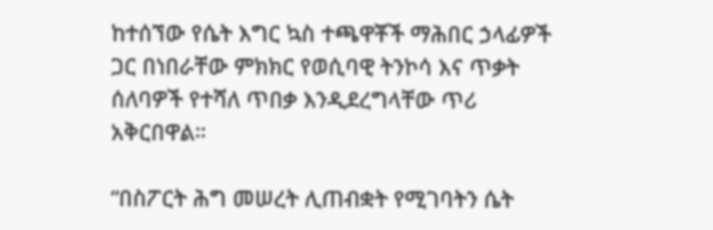ከተሰኘው የሴት እግር ኳስ ተጫዋቾች ማሕበር ኃላፊዎች ጋር በነበራቸው ምክክር የወሲባዊ ትንኮሳ እና ጥቃት ሰለባዎች የተሻለ ጥበቃ እንዲደረግላቸው ጥሪ አቅርበዋል።

“በስፖርት ሕግ መሠረት ሊጠብቋት የሚገባትን ሴት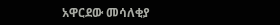አዋርደው መሳለቂያ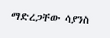ማድረጋቸው ሳያንስ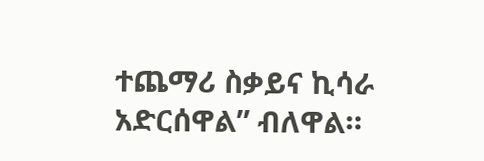ተጨማሪ ስቃይና ኪሳራ አድርሰዋል” ብለዋል።